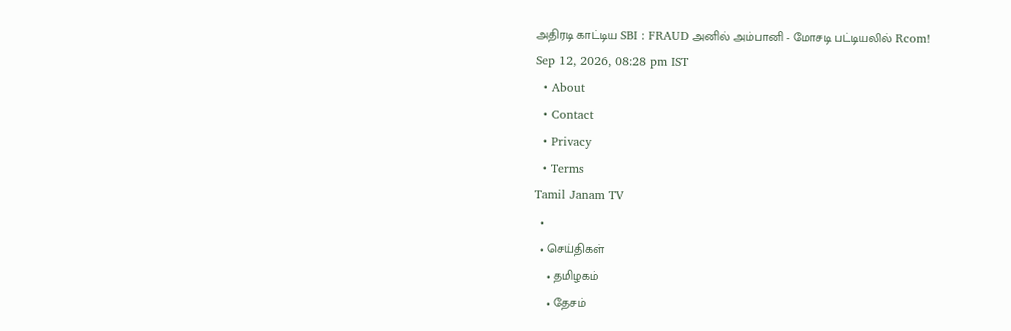அதிரடி காட்டிய SBI : FRAUD அனில் அம்பானி - மோசடி பட்டியலில் Rcom!
Sep 12, 2026, 08:28 pm IST
  • About
  • Contact
  • Privacy
  • Terms
Tamil Janam TV
  •
  • செய்திகள்
    • தமிழகம்
    • தேசம்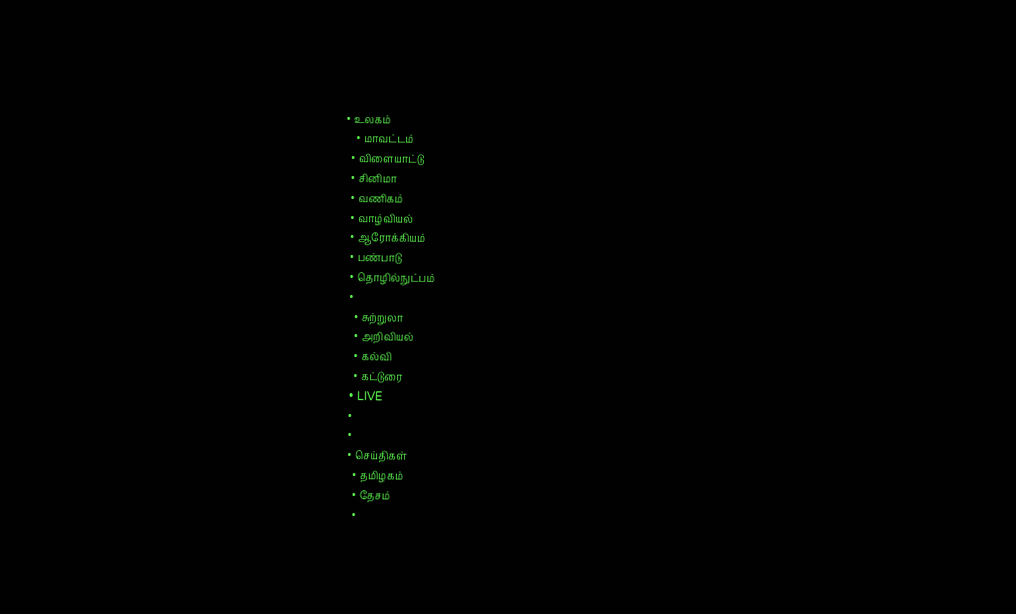• உலகம்
    • மாவட்டம்
  • விளையாட்டு
  • சினிமா
  • வணிகம்
  • வாழ்வியல்
  • ஆரோக்கியம்
  • பண்பாடு
  • தொழில்நுட்பம்
  •
    • சுற்றுலா
    • அறிவியல்
    • கல்வி
    • கட்டுரை
  • LIVE
  •
  •
  • செய்திகள்
    • தமிழகம்
    • தேசம்
    •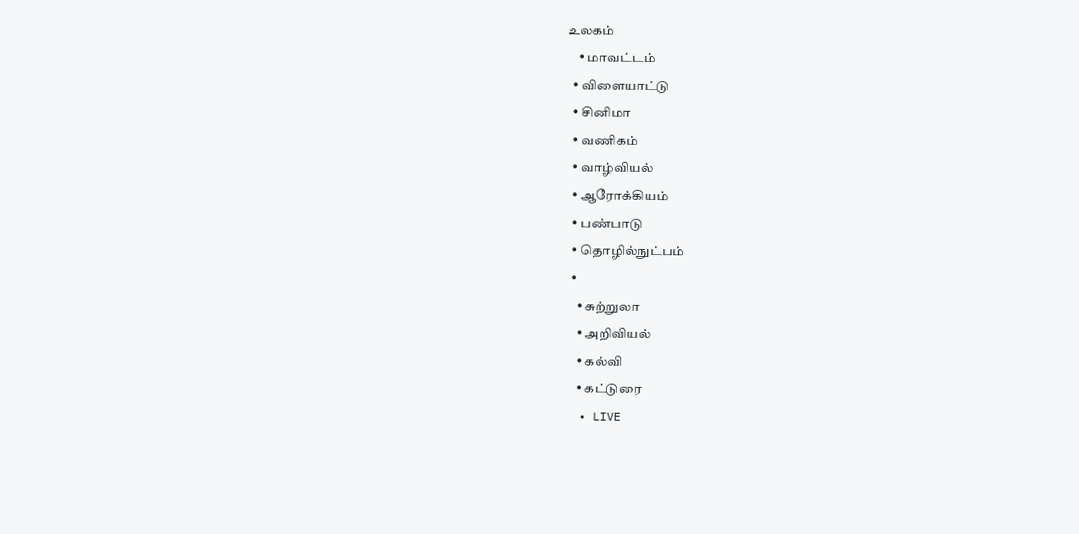உலகம்
    • மாவட்டம்
  • விளையாட்டு
  • சினிமா
  • வணிகம்
  • வாழ்வியல்
  • ஆரோக்கியம்
  • பண்பாடு
  • தொழில்நுட்பம்
  •
    • சுற்றுலா
    • அறிவியல்
    • கல்வி
    • கட்டுரை
  • LIVE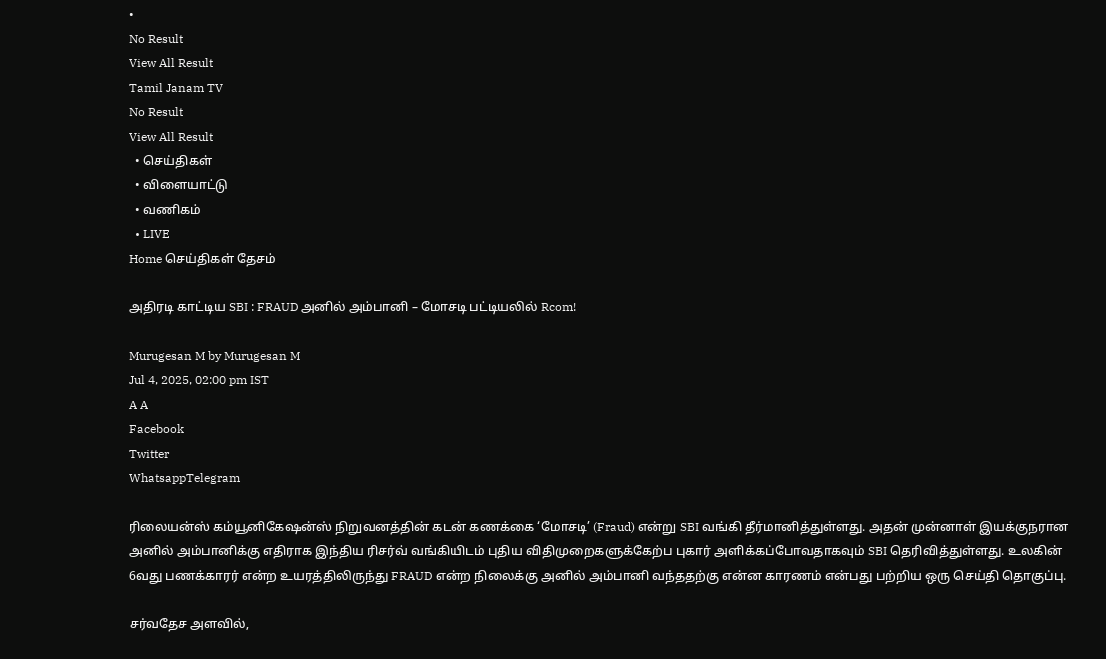•
No Result
View All Result
Tamil Janam TV
No Result
View All Result
  • செய்திகள்
  • விளையாட்டு
  • வணிகம்
  • LIVE
Home செய்திகள் தேசம்

அதிரடி காட்டிய SBI : FRAUD அனில் அம்பானி – மோசடி பட்டியலில் Rcom!

Murugesan M by Murugesan M
Jul 4, 2025, 02:00 pm IST
A A
Facebook
Twitter
WhatsappTelegram

ரிலையன்ஸ் கம்யூனிகேஷன்ஸ் நிறுவனத்தின் கடன் கணக்கை ‘மோசடி’ (Fraud) என்று SBI வங்கி தீர்மானித்துள்ளது. அதன் முன்னாள் இயக்குநரான அனில் அம்பானிக்கு எதிராக இந்திய ரிசர்வ் வங்கியிடம் புதிய விதிமுறைகளுக்கேற்ப புகார் அளிக்கப்போவதாகவும் SBI தெரிவித்துள்ளது. உலகின் 6வது பணக்காரர் என்ற உயரத்திலிருந்து FRAUD என்ற நிலைக்கு அனில் அம்பானி வந்ததற்கு என்ன காரணம் என்பது பற்றிய ஒரு செய்தி தொகுப்பு.

சர்வதேச அளவில்,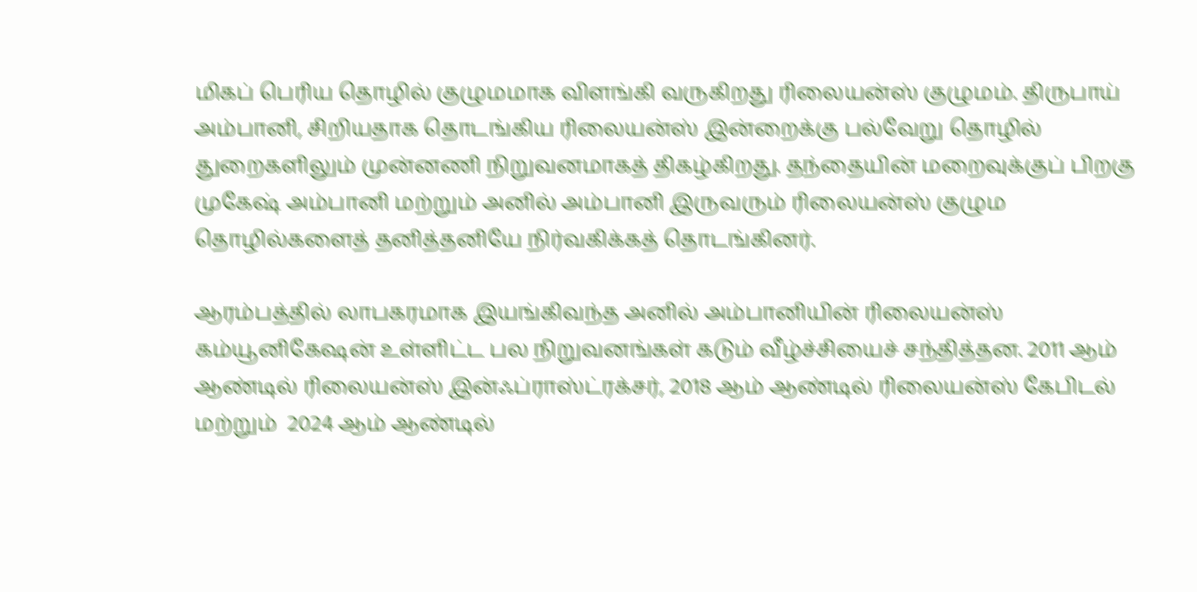மிகப் பெரிய தொழில் குழுமமாக விளங்கி வருகிறது ரிலையன்ஸ் குழுமம். திருபாய் அம்பானி, சிறியதாக தொடங்கிய ரிலையன்ஸ் இன்றைக்கு பல்வேறு தொழில் துறைகளிலும் முன்னணி நிறுவனமாகத் திகழ்கிறது. தந்தையின் மறைவுக்குப் பிறகு முகேஷ் அம்பானி மற்றும் அனில் அம்பானி இருவரும் ரிலையன்ஸ் குழும தொழில்களைத் தனித்தனியே நிர்வகிக்கத் தொடங்கினர்.

ஆரம்பத்தில் லாபகரமாக இயங்கிவந்த அனில் அம்பானியின் ரிலையன்ஸ் கம்யூனிகேஷன் உள்ளிட்ட பல நிறுவனங்கள் கடும் வீழ்ச்சியைச் சந்தித்தன. 2011 ஆம் ஆண்டில் ரிலையன்ஸ் இன்ஃப்ராஸ்ட்ரக்சர், 2018 ஆம் ஆண்டில் ரிலையன்ஸ் கேபிடல் மற்றும்  2024 ஆம் ஆண்டில்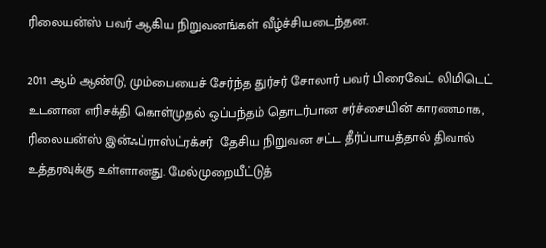ரிலையன்ஸ் பவர் ஆகிய நிறுவனங்கள் வீழ்ச்சியடைந்தன.

2011 ஆம் ஆண்டு, மும்பையைச் சேர்ந்த துர்சர் சோலார் பவர் பிரைவேட் லிமிடெட்  உடனான எரிசக்தி கொள்முதல் ஒப்பந்தம் தொடர்பான சர்ச்சையின் காரணமாக, ரிலையன்ஸ் இன்ஃப்ராஸ்ட்ரக்சர்  தேசிய நிறுவன சட்ட தீர்ப்பாயத்தால் திவால் உத்தரவுக்கு உள்ளானது. மேல்முறையீட்டுத்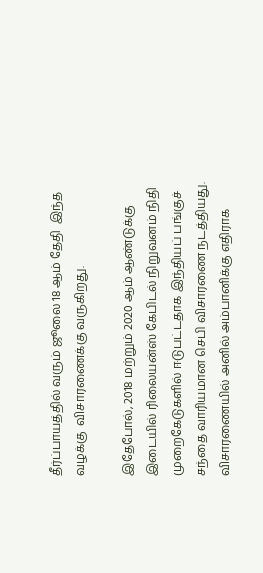தீர்ப்பாயத்தில் வரும் ஜூலை 18 ஆம் தேதி  இந்த வழக்கு  விசாரணைக்கு வருகிறது.

இதேபோல், 2018 மற்றும் 2020 ஆம் ஆண்டுக்கு இடையில் ரிலையன்ஸ் கேபிடல் நிறுவனம் நிதி முறைகேடுகளில் ஈடுபட்டதாக இந்தியப் பங்குச் சந்தை வாரியமான செபி விசாரணை நடத்தியது. விசாரணையில் அனில் அம்பானிக்கு எதிராக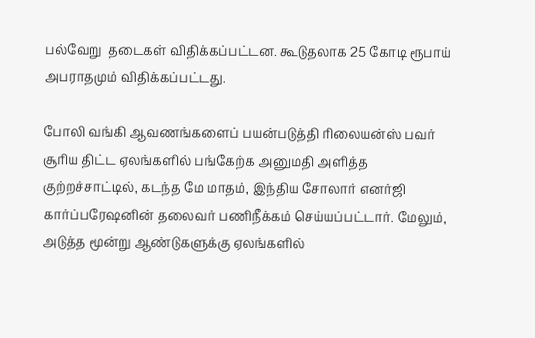பல்வேறு  தடைகள் விதிக்கப்பட்டன. கூடுதலாக 25 கோடி ரூபாய் அபராதமும் விதிக்கப்பட்டது.

போலி வங்கி ஆவணங்களைப் பயன்படுத்தி ரிலையன்ஸ் பவர் சூரிய திட்ட ஏலங்களில் பங்கேற்க அனுமதி அளித்த குற்றச்சாட்டில், கடந்த மே மாதம், இந்திய சோலார் எனர்ஜி கார்ப்பரேஷனின் தலைவர் பணிநீக்கம் செய்யப்பட்டார். மேலும், அடுத்த மூன்று ஆண்டுகளுக்கு ஏலங்களில்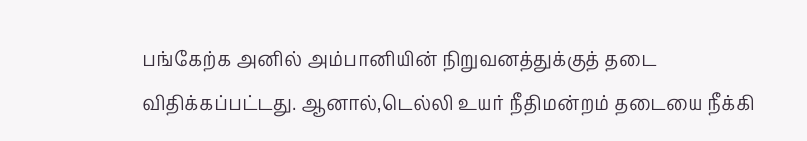பங்கேற்க அனில் அம்பானியின் நிறுவனத்துக்குத் தடை விதிக்கப்பட்டது. ஆனால்,டெல்லி உயர் நீதிமன்றம் தடையை நீக்கி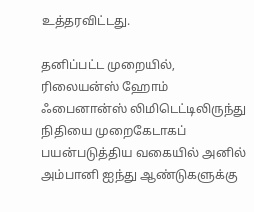உத்தரவிட்டது.

தனிப்பட்ட முறையில், ரிலையன்ஸ் ஹோம் ஃபைனான்ஸ் லிமிடெட்டிலிருந்து நிதியை முறைகேடாகப் பயன்படுத்திய வகையில் அனில் அம்பானி ஐந்து ஆண்டுகளுக்கு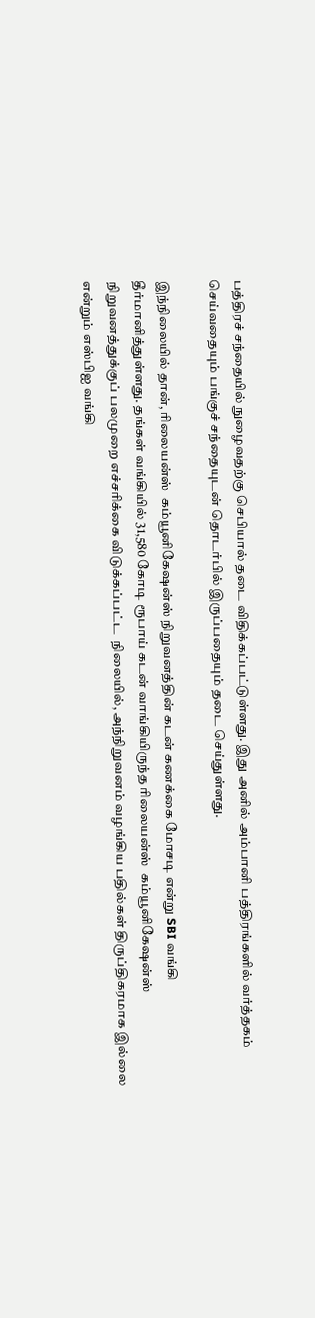பத்திரச் சந்தையில் நுழைவதற்கு செபியால் தடை விதிக்கப்பட்டுள்ளது. இது அனில் அம்பானி பத்திரங்களில் வர்த்தகம் செய்வதையும் பங்குச் சந்தையுடன் தொடர்பில் இருப்பதையும் தடை செய்துள்ளது.

இந்நிலையில் தான், ரிலையன்ஸ்  கம்யூனிகேஷன்ஸ் நிறுவனத்தின் கடன் கணக்கை மோசடி என்று SBI வங்கி தீர்மானித்துள்ளது. தங்கள் வங்கியில் 31,580 கோடி ரூபாய் கடன் வாங்கியிருந்த ரிலையன்ஸ்  கம்யூனிகேஷன்ஸ் நிறுவனத்துக்குப் பலமுறை எச்சரிக்கை விடுக்கப்பட்ட  நிலையில், அந்நிறுவனம் வழங்கிய பதில்கள் திருப்திகரமாக இல்லை என்றும் எஸ்பிஐ வங்கி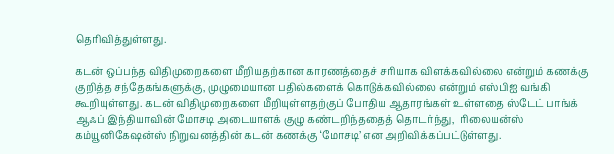தெரிவித்துள்ளது.

கடன் ஒப்பந்த விதிமுறைகளை மீறியதற்கான காரணத்தைச் சரியாக விளக்கவில்லை என்றும் கணக்கு  குறித்த சந்தேகங்களுக்கு, முழுமையான பதில்களைக் கொடுக்கவில்லை என்றும் எஸ்பிஐ வங்கி கூறியுள்ளது. கடன் விதிமுறைகளை மீறியுள்ளதற்குப் போதிய ஆதாரங்கள் உள்ளதை ஸ்டேட் பாங்க் ஆஃப் இந்தியாவின் மோசடி அடையாளக் குழு கண்டறிந்ததைத் தொடர்ந்து,  ரிலையன்ஸ் கம்யூனிகேஷன்ஸ் நிறுவனத்தின் கடன் கணக்கு ‘மோசடி’ என அறிவிக்கப்பட்டுள்ளது.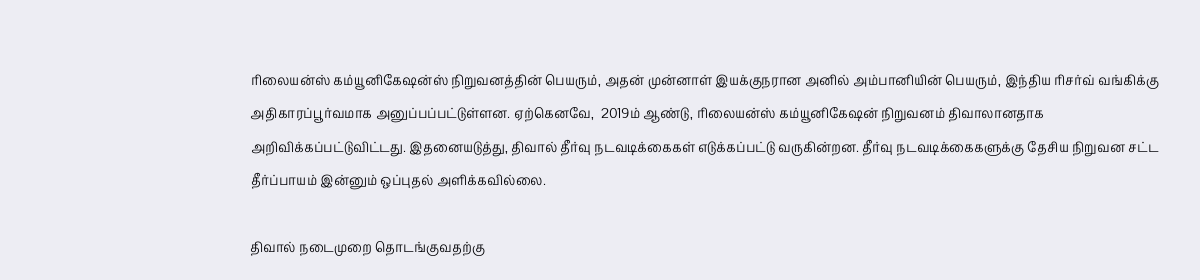ரிலையன்ஸ் கம்யூனிகேஷன்ஸ் நிறுவனத்தின் பெயரும், அதன் முன்னாள் இயக்குநரான அனில் அம்பானியின் பெயரும், இந்திய ரிசர்வ் வங்கிக்கு அதிகாரப்பூர்வமாக அனுப்பப்பட்டுள்ளன. ஏற்கெனவே,  2019ம் ஆண்டு, ரிலையன்ஸ் கம்யூனிகேஷன் நிறுவனம் திவாலானதாக அறிவிக்கப்பட்டுவிட்டது. இதனையடுத்து, திவால் தீர்வு நடவடிக்கைகள் எடுக்கப்பட்டு வருகின்றன. தீர்வு நடவடிக்கைகளுக்கு தேசிய நிறுவன சட்ட தீர்ப்பாயம் இன்னும் ஒப்புதல் அளிக்கவில்லை.

திவால் நடைமுறை தொடங்குவதற்கு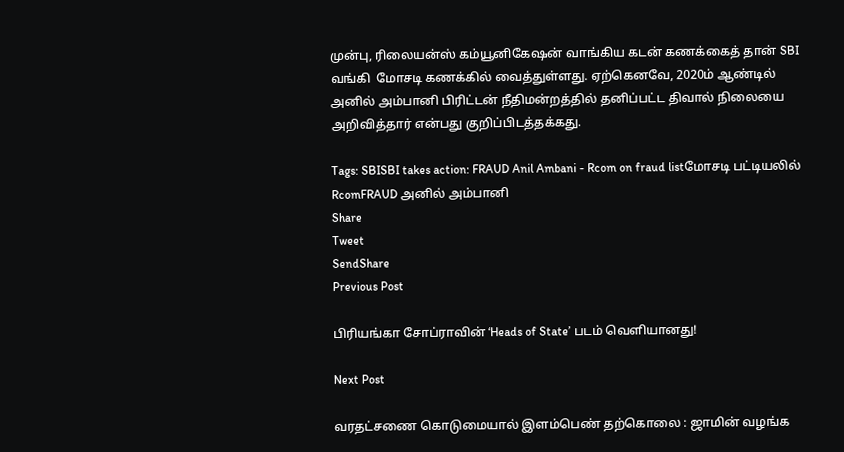முன்பு, ரிலையன்ஸ் கம்யூனிகேஷன் வாங்கிய கடன் கணக்கைத் தான் SBI வங்கி  மோசடி கணக்கில் வைத்துள்ளது. ஏற்கெனவே, 2020ம் ஆண்டில் அனில் அம்பானி பிரிட்டன் நீதிமன்றத்தில் தனிப்பட்ட திவால் நிலையை அறிவித்தார் என்பது குறிப்பிடத்தக்கது.

Tags: SBISBI takes action: FRAUD Anil Ambani - Rcom on fraud listமோசடி பட்டியலில் RcomFRAUD அனில் அம்பானி
Share
Tweet
SendShare
Previous Post

பிரியங்கா சோப்ராவின் ‘Heads of State’ படம் வெளியானது!

Next Post

வரதட்சணை கொடுமையால் இளம்பெண் தற்கொலை : ஜாமின் வழங்க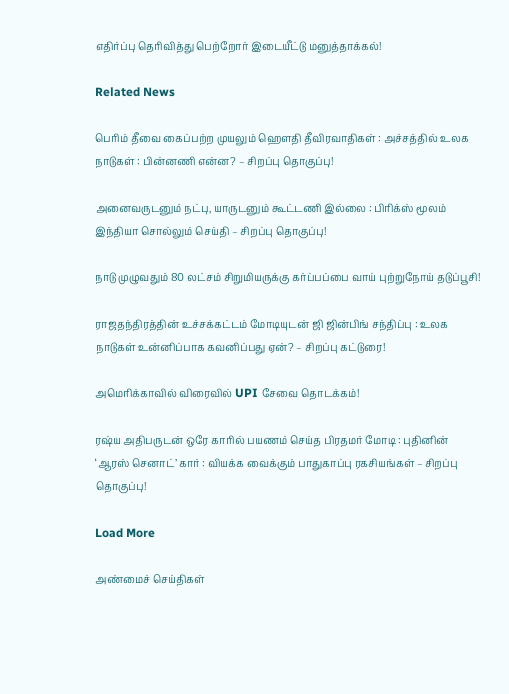எதிர்ப்பு தெரிவித்து பெற்றோர் இடையீட்டு மனுத்தாக்கல்!

Related News

பெரிம் தீவை கைப்பற்ற முயலும் ஹெளதி தீவிரவாதிகள் : அச்சத்தில் உலக நாடுகள் : பின்னணி என்ன? – சிறப்பு தொகுப்பு!

அனைவருடனும் நட்பு, யாருடனும் கூட்டணி இல்லை : பிரிக்ஸ் மூலம் இந்தியா சொல்லும் செய்தி – சிறப்பு தொகுப்பு!

நாடு முழுவதும் 80 லட்சம் சிறுமியருக்கு கர்ப்பப்பை வாய் புற்றுநோய் தடுப்பூசி!

ராஜதந்திரத்தின் உச்சக்கட்டம் மோடியுடன் ஜி ஜின்பிங் சந்திப்பு : உலக நாடுகள் உன்னிப்பாக கவனிப்பது ஏன்? – சிறப்பு கட்டுரை!

அமெரிக்காவில் விரைவில் UPI சேவை தொடக்கம்!

ரஷ்ய அதிபருடன் ஒரே காரில் பயணம் செய்த பிரதமர் மோடி : புதினின் ‘ஆரஸ் செனாட்’ கார் : வியக்க வைக்கும் பாதுகாப்பு ரகசியங்கள் – சிறப்பு தொகுப்பு!

Load More

அண்மைச் செய்திகள்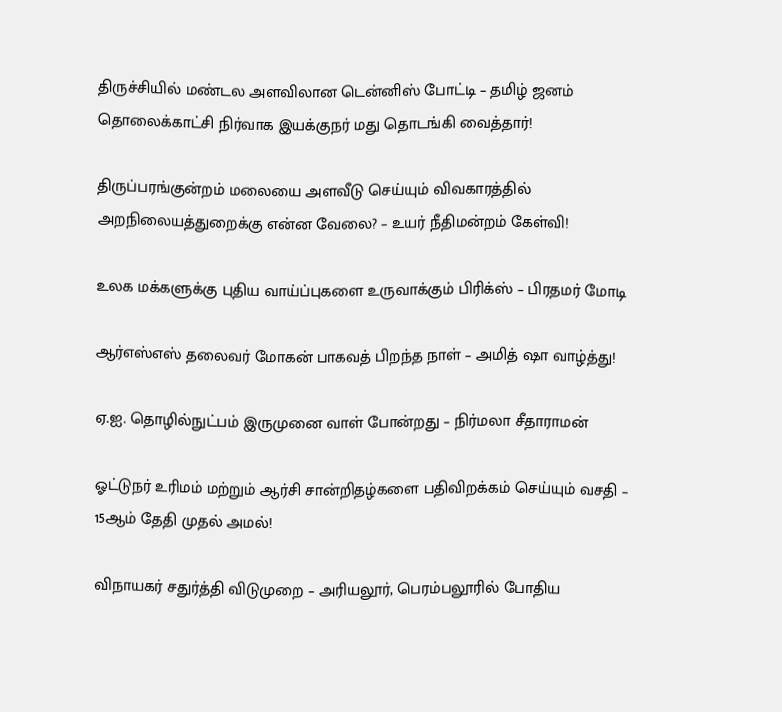திருச்சியில் மண்டல அளவிலான டென்னிஸ் போட்டி – தமிழ் ஜனம் தொலைக்காட்சி நிர்வாக இயக்குநர் மது தொடங்கி வைத்தார்!

திருப்பரங்குன்றம் மலையை அளவீடு செய்யும் விவகாரத்தில் அறநிலையத்துறைக்கு என்ன வேலை? – உயர் நீதிமன்றம் கேள்வி!

உலக மக்களுக்கு புதிய வாய்ப்புகளை உருவாக்கும் பிரிக்ஸ் – பிரதமர் மோடி

ஆர்எஸ்எஸ் தலைவர் மோகன் பாகவத் பிறந்த நாள் – அமித் ஷா வாழ்த்து!

ஏ.ஐ. தொழில்நுட்பம் இருமுனை வாள் போன்றது – நிர்மலா சீதாராமன்

ஓட்டுநர் உரிமம் மற்றும் ஆர்சி சான்றிதழ்களை பதிவிறக்கம் செய்யும் வசதி – 15ஆம் தேதி முதல் அமல்!

விநாயகர் சதுர்த்தி விடுமுறை – அரியலூர், பெரம்பலூரில் போதிய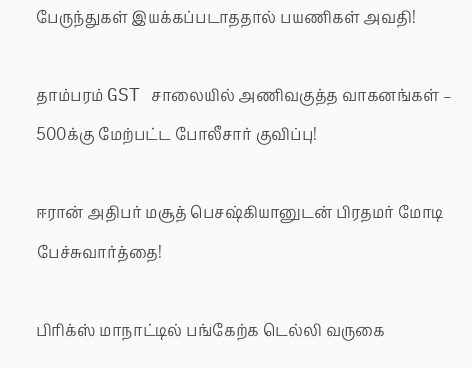பேருந்துகள் இயக்கப்படாததால் பயணிகள் அவதி!

தாம்பரம் GST சாலையில் அணிவகுத்த வாகனங்கள் – 500க்கு மேற்பட்ட போலீசார் குவிப்பு!

ஈரான் அதிபர் மசூத் பெசஷ்கியானுடன் பிரதமர் மோடி பேச்சுவார்த்தை!

பிரிக்ஸ் மாநாட்டில் பங்கேற்க டெல்லி வருகை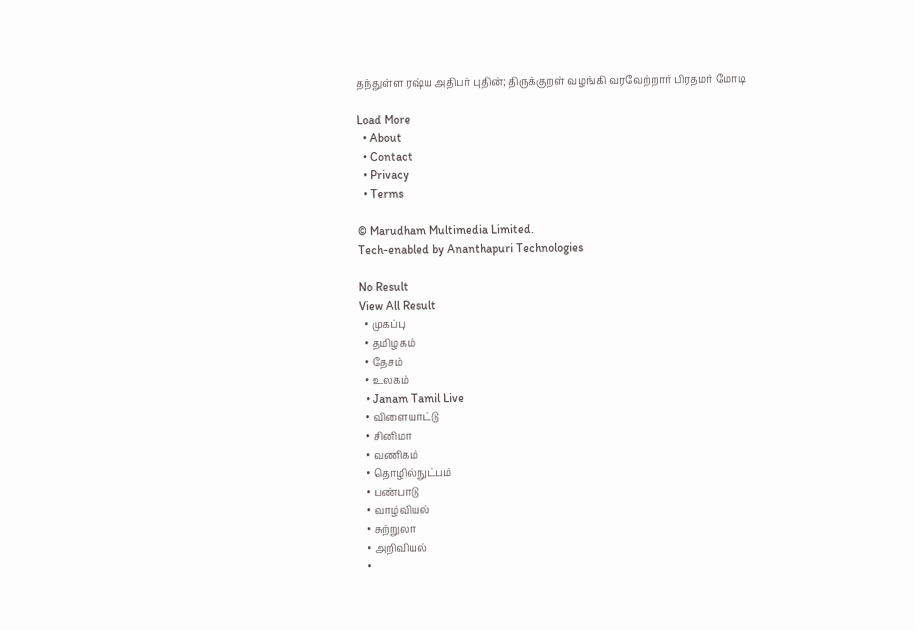தந்துள்ள ரஷ்ய அதிபர் புதின்; திருக்குறள் வழங்கி வரவேற்றார் பிரதமர் மோடி

Load More
  • About
  • Contact
  • Privacy
  • Terms

© Marudham Multimedia Limited.
Tech-enabled by Ananthapuri Technologies

No Result
View All Result
  • முகப்பு
  • தமிழகம்
  • தேசம்
  • உலகம்
  • Janam Tamil Live
  • விளையாட்டு
  • சினிமா
  • வணிகம்
  • தொழில்நுட்பம்
  • பண்பாடு
  • வாழ்வியல்
  • சுற்றுலா
  • அறிவியல்
  •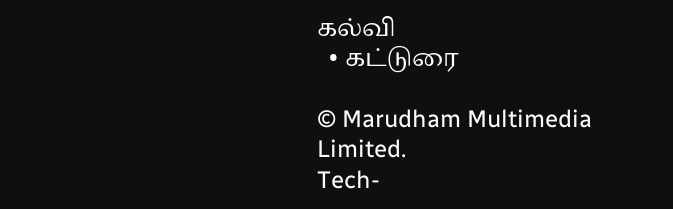கல்வி
  • கட்டுரை

© Marudham Multimedia Limited.
Tech-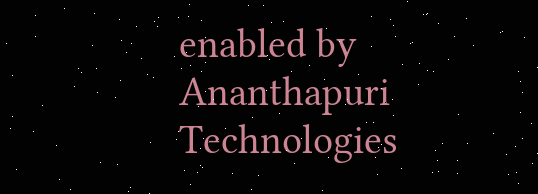enabled by Ananthapuri Technologies